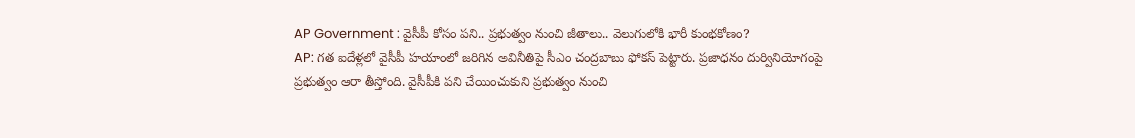AP Government : వైసీపీ కోసం పని.. ప్రభుత్వం నుంచి జీతాలు.. వెలుగులోకి భారీ కుంభకోణం?
AP: గత ఐదేళ్లలో వైసీపీ హయాంలో జరిగిన అవినీతిపై సీఎం చంద్రబాబు ఫోకస్ పెట్టారు. ప్రజాధనం దుర్వినియోగంపై ప్రభుత్వం ఆరా తీస్తోంది. వైసీపీకి పని చేయించుకుని ప్రభుత్వం నుంచి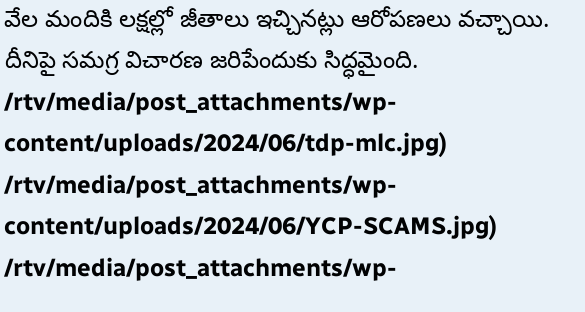వేల మందికి లక్షల్లో జీతాలు ఇచ్చినట్లు ఆరోపణలు వచ్చాయి. దీనిపై సమగ్ర విచారణ జరిపేందుకు సిద్ధమైంది.
/rtv/media/post_attachments/wp-content/uploads/2024/06/tdp-mlc.jpg)
/rtv/media/post_attachments/wp-content/uploads/2024/06/YCP-SCAMS.jpg)
/rtv/media/post_attachments/wp-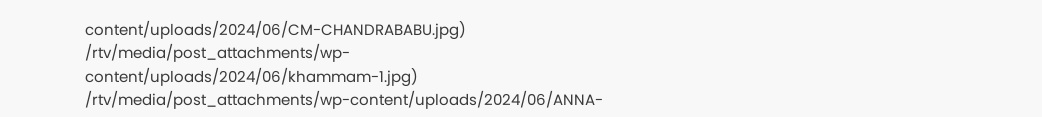content/uploads/2024/06/CM-CHANDRABABU.jpg)
/rtv/media/post_attachments/wp-content/uploads/2024/06/khammam-1.jpg)
/rtv/media/post_attachments/wp-content/uploads/2024/06/ANNA-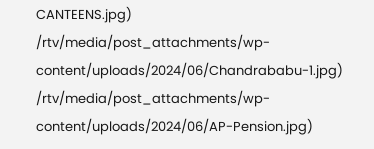CANTEENS.jpg)
/rtv/media/post_attachments/wp-content/uploads/2024/06/Chandrababu-1.jpg)
/rtv/media/post_attachments/wp-content/uploads/2024/06/AP-Pension.jpg)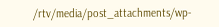/rtv/media/post_attachments/wp-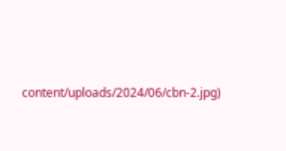content/uploads/2024/06/cbn-2.jpg)